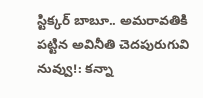స్టిక్కర్ బాబూ.. అమరావతికి పట్టిన అవినీతి చెదపురుగువి నువ్వు!: కన్నా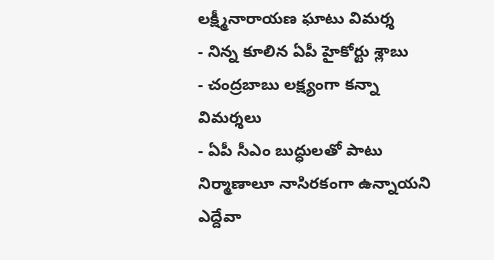లక్ష్మీనారాయణ ఘాటు విమర్శ
- నిన్న కూలిన ఏపీ హైకోర్టు శ్లాబు
- చంద్రబాబు లక్ష్యంగా కన్నా విమర్శలు
- ఏపీ సీఎం బుద్ధులతో పాటు నిర్మాణాలూ నాసిరకంగా ఉన్నాయని ఎద్దేవా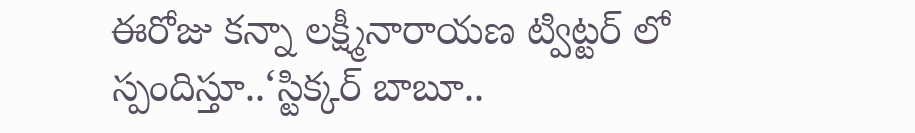ఈరోజు కన్నా లక్ష్మీనారాయణ ట్విట్టర్ లో స్పందిస్తూ..‘స్టిక్కర్ బాబూ..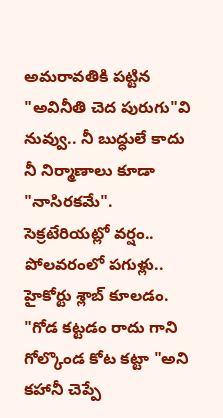అమరావతికి పట్టిన "అవినీతి చెద పురుగు"వి నువ్వు.. నీ బుద్ధులే కాదు నీ నిర్మాణాలు కూడా "నాసిరకమే". సెక్రటేరియట్లో వర్షం.. పోలవరంలో పగుళ్లు.. హైకోర్టు శ్లాబ్ కూలడం. "గోడ కట్టడం రాదు గాని గోల్కొండ కోట కట్టా "అని కహానీ చెప్పే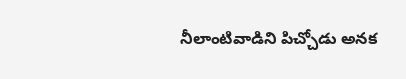నీలాంటివాడిని పిచ్చోడు అనక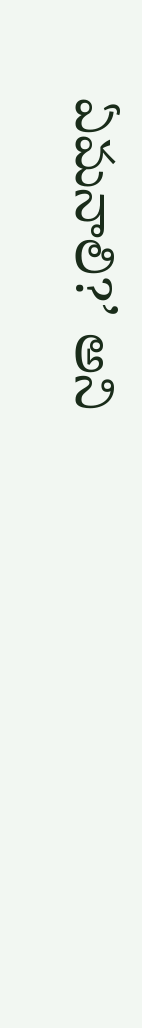ఏమనాలి?’ అని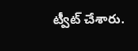ట్వీట్ చేశారు.